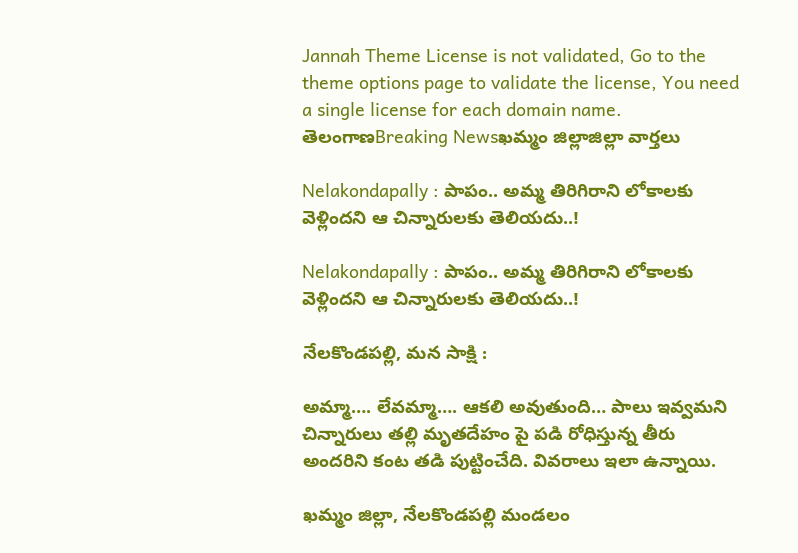Jannah Theme License is not validated, Go to the theme options page to validate the license, You need a single license for each domain name.
తెలంగాణBreaking Newsఖమ్మం జిల్లాజిల్లా వార్తలు

Nelakondapally : పాపం.. అమ్మ తిరిగిరాని లోకాలకు వెళ్లిందని ఆ చిన్నారులకు తెలియదు..!

Nelakondapally : పాపం.. అమ్మ తిరిగిరాని లోకాలకు వెళ్లిందని ఆ చిన్నారులకు తెలియదు..!

నేలకొండపల్లి, మన సాక్షి :

అమ్మా…. లేవమ్మా…. ఆకలి అవుతుంది… పాలు ఇవ్వమని చిన్నారులు తల్లి మృతదేహం పై పడి రోధిస్తున్న తీరు అందరిని కంట తడి పుట్టించేది. వివరాలు ఇలా ఉన్నాయి.

ఖమ్మం జిల్లా, నేలకొండపల్లి మండలం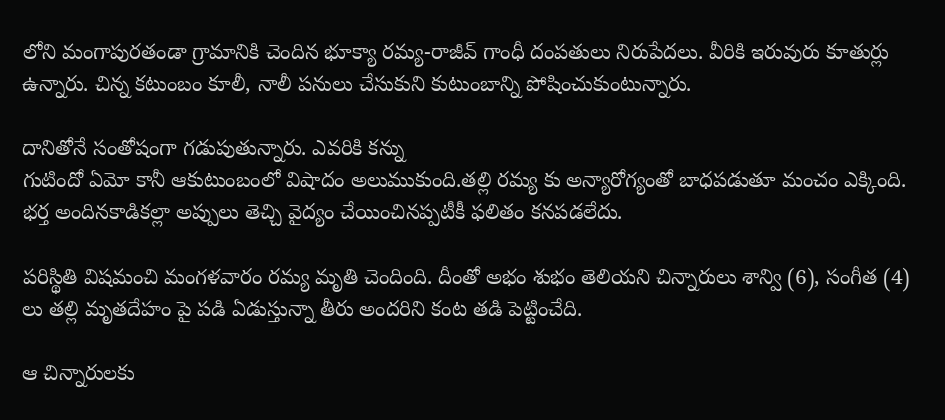లోని మంగాపురతండా గ్రామానికి చెందిన భూక్యా రమ్య-రాజీవ్ గాంధీ దంపతులు నిరుపేదలు. వీరికి ఇరువురు కూతుర్లు ఉన్నారు. చిన్న కటుంబం కూలీ, నాలీ పనులు చేసుకుని కుటుంబాన్ని పోషించుకుంటున్నారు.

దానితోనే సంతోషంగా గడుపుతున్నారు. ఎవరికి కన్ను
గుటిందో ఏమో కానీ ఆకుటుంబంలో విషాదం అలుముకుంది.తల్లి రమ్య కు అన్యారోగ్యంతో బాధపడుతూ మంచం ఎక్కింది. భర్త అందినకాడికల్లా అప్పులు తెచ్చి వైద్యం చేయించినప్పటీకీ ఫలితం కనపడలేదు.

పరిస్థితి విషమంచి మంగళవారం రమ్య మృతి చెందింది. దీంతో అభం శుభం తెలియని చిన్నారులు శాన్వి (6), సంగీత (4) లు తల్లి మృతదేహం పై పడి ఏడుస్తున్నా తీరు అందరిని కంట తడి పెట్టించేది.

ఆ చిన్నారులకు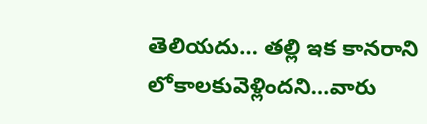తెలియదు… తల్లి ఇక కానరాని లోకాలకువెళ్లిందని…వారు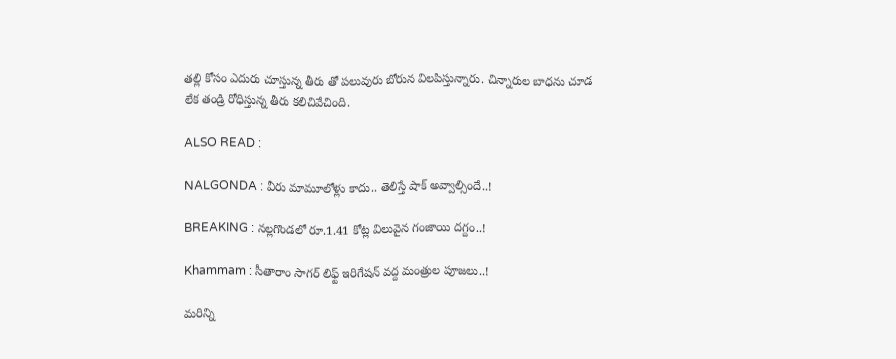తల్లి కోసం ఎదురు చూస్తున్న తీరు తో పలువురు బోరున విలపిస్తున్నారు. చిన్నారుల బాధను చూడ లేక తండ్రి రోధిస్తున్న తీరు కలిచివేచింది.

ALSO READ :

NALGONDA : వీరు మామూలోళ్లు కాదు.. తెలిస్తే షాక్ అవ్వాల్సిందే..!

BREAKING : నల్లగొండలో రూ.1.41 కోట్ల విలువైన గంజాయి దగ్దం..!

Khammam : సీతారాం సాగర్ లిఫ్ట్ ఇరిగేషన్ వద్ద మంత్రుల పూజలు..!

మరిన్ని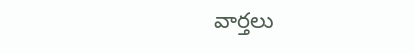వార్తలు